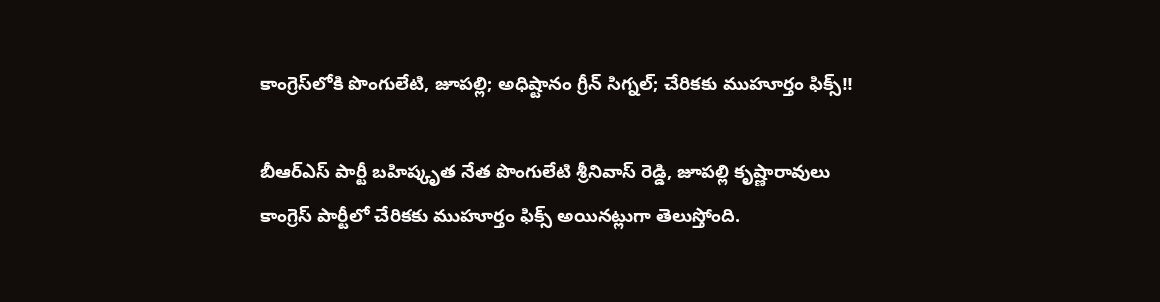కాంగ్రెస్‌లోకి పొంగులేటి, జూపల్లి; అధిష్టానం గ్రీన్ సిగ్నల్; చేరికకు ముహూర్తం ఫిక్స్!!

బీఆర్ఎస్ పార్టీ బహిష్కృత నేత పొంగులేటి శ్రీనివాస్ రెడ్డి, జూపల్లి కృష్ణారావులు కాంగ్రెస్ పార్టీలో చేరికకు ముహూర్తం ఫిక్స్ అయినట్లుగా తెలుస్తోంది.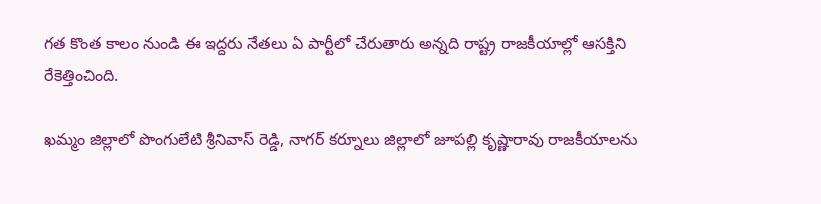గత కొంత కాలం నుండి ఈ ఇద్దరు నేతలు ఏ పార్టీలో చేరుతారు అన్నది రాష్ట్ర రాజకీయాల్లో ఆసక్తిని రేకెత్తించింది.

ఖమ్మం జిల్లాలో పొంగులేటి శ్రీనివాస్ రెడ్డి, నాగర్ కర్నూలు జిల్లాలో జూపల్లి కృష్ణారావు రాజకీయాలను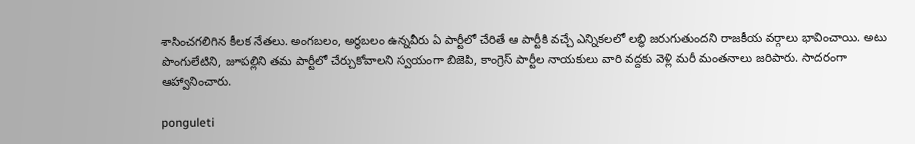శాసించగలిగిన కీలక నేతలు. అంగబలం, అర్థబలం ఉన్నవీరు ఏ పార్టీలో చేరితే ఆ పార్టీకి వచ్చే ఎన్నికలలో లబ్ధి జరుగుతుందని రాజకీయ వర్గాలు భావించాయి. అటు పొంగులేటిని, జూపల్లిని తమ పార్టీలో చేర్చుకోవాలని స్వయంగా బిజెపి, కాంగ్రెస్ పార్టీల నాయకులు వారి వద్దకు వెళ్లి మరీ మంతనాలు జరిపారు. సాదరంగా ఆహ్వానించారు.

ponguleti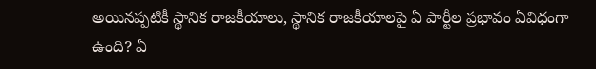అయినప్పటికీ స్థానిక రాజకీయాలు, స్థానిక రాజకీయాలపై ఏ పార్టీల ప్రభావం ఏవిధంగా ఉంది? ఏ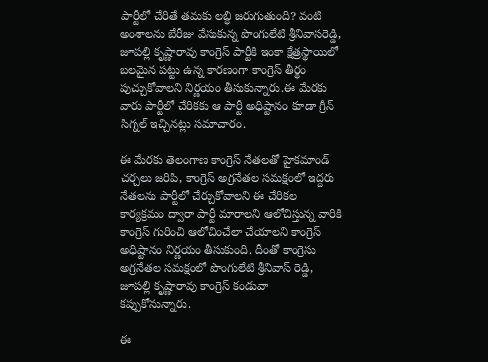పార్టీలో చేరితే తమకు లబ్ధి జరుగుతుంది? వంటి అంశాలను బేరీజు వేసుకున్న పొంగులేటి శ్రీనివాసరెడ్డి, జూపల్లి కృష్ణారావు కాంగ్రెస్ పార్టీకి ఇంకా క్షేత్రస్థాయిలో బలమైన పట్టు ఉన్న కారణంగా కాంగ్రెస్ తీర్థం పుచ్చుకోవాలని నిర్ణయం తీసుకున్నారు.ఈ మేరకు వారు పార్టీలో చేరికకు ఆ పార్టీ అధిష్టానం కూడా గ్రీన్ సిగ్నల్ ఇచ్చినట్లు సమాచారం.

ఈ మేరకు తెలంగాణ కాంగ్రెస్ నేతలతో హైకమాండ్ చర్చలు జరిపి, కాంగ్రెస్ అగ్రనేతల సమక్షంలో ఇద్దరు నేతలను పార్టీలో చేర్చుకోవాలని ఈ చేరికల కార్యక్రమం ద్వారా పార్టీ మారాలని ఆలోచిస్తున్న వారికి కాంగ్రెస్ గురించి ఆలోచించేలా చేయాలని కాంగ్రెస్ అధిష్టానం నిర్ణయం తీసుకుంది. దీంతో కాంగ్రెసు అగ్రనేతల సమక్షంలో పొంగులేటి శ్రీనివాస్ రెడ్డి, జూపల్లి కృష్ణారావు కాంగ్రెస్ కండువా కప్పుకోనున్నారు.

ఈ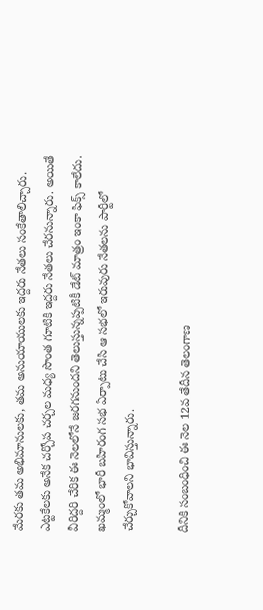మేరకు తమ అభిమానులకు, తమ అనుయాయులకు ఇద్దరు నేతలు సంకేతాలిచ్చారు. ఎట్టకేలకు అనేక చర్చోప చర్చల మధ్య సొంత గూటికి ఇద్దరు నేతలు చేరనున్నారు. అయితే వీరిద్దరి చేరిక ఈ నెలలోనే జరగనుందని తెలుస్తున్నప్పటికీ డేట్ మాత్రం ఇంకా ఫిక్స్ కాలేదు. ఖమ్మంలో భారీ బహిరంగ సభ ఏర్పాటు చేసి ఆ సభలో ఇరువురు నేతలను పార్టీలో చేర్చుకోవాలని భావిస్తున్నారు.

దీనికి సంబంధించి ఈ నెల 12వ తేదీన తెలంగాణ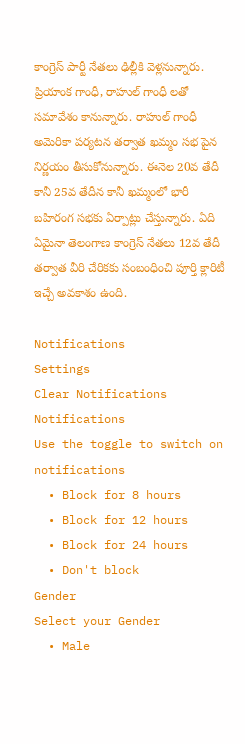కాంగ్రెస్ పార్టీ నేతలు ఢిల్లీకి వెళ్లనున్నారు. ప్రియాంక గాంధీ, రాహుల్ గాంధీ లతో సమావేశం కానున్నారు. రాహుల్ గాంధీ అమెరికా పర్యటన తర్వాత ఖమ్మం సభ పైన నిర్ణయం తీసుకోనున్నారు. ఈనెల 20వ తేదీ కానీ 25వ తేదీన కానీ ఖమ్మంలో భారీ బహిరంగ సభకు ఏర్పాట్లు చేస్తున్నారు. ఏది ఏమైనా తెలంగాణ కాంగ్రెస్ నేతలు 12వ తేదీ తర్వాత వీరి చేరికకు సంబంధించి పూర్తి క్లారిటీ ఇచ్చే అవకాశం ఉంది.

Notifications
Settings
Clear Notifications
Notifications
Use the toggle to switch on notifications
  • Block for 8 hours
  • Block for 12 hours
  • Block for 24 hours
  • Don't block
Gender
Select your Gender
  • Male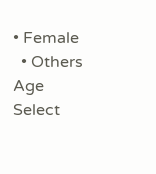• Female
  • Others
Age
Select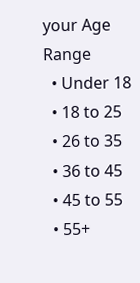your Age Range
  • Under 18
  • 18 to 25
  • 26 to 35
  • 36 to 45
  • 45 to 55
  • 55+